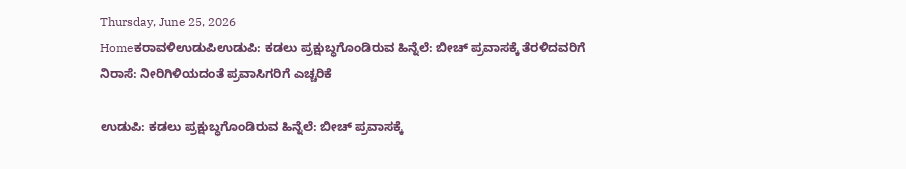Thursday, June 25, 2026
Homeಕರಾವಳಿಉಡುಪಿಉಡುಪಿ: ಕಡಲು ಪ್ರಕ್ಷುಬ್ಧಗೊಂಡಿರುವ ಹಿನ್ನೆಲೆ: ಬೀಚ್‌ ಪ್ರವಾಸಕ್ಕೆ ತೆರಳಿದವರಿಗೆ ನಿರಾಸೆ: ನೀರಿಗಿಳಿಯದಂತೆ ಪ್ರವಾಸಿಗರಿಗೆ ಎಚ್ಚರಿಕೆ

ಉಡುಪಿ: ಕಡಲು ಪ್ರಕ್ಷುಬ್ಧಗೊಂಡಿರುವ ಹಿನ್ನೆಲೆ: ಬೀಚ್‌ ಪ್ರವಾಸಕ್ಕೆ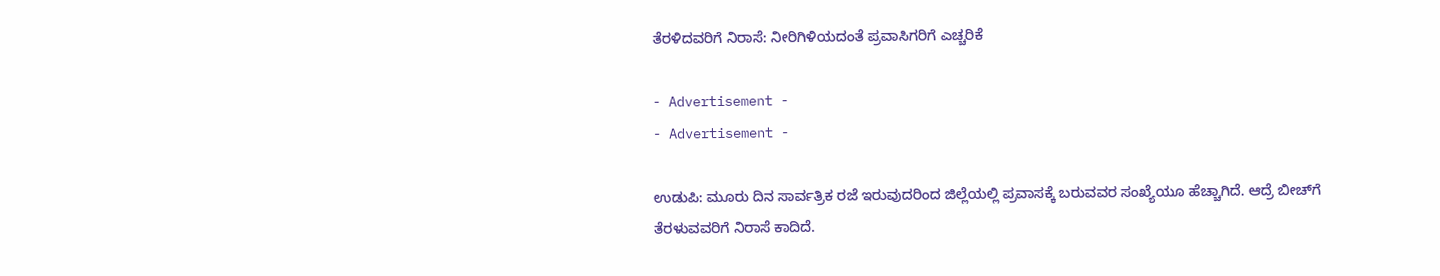ತೆರಳಿದವರಿಗೆ ನಿರಾಸೆ: ನೀರಿಗಿಳಿಯದಂತೆ ಪ್ರವಾಸಿಗರಿಗೆ ಎಚ್ಚರಿಕೆ

- Advertisement -
- Advertisement -

ಉಡುಪಿ: ಮೂರು ದಿನ ಸಾರ್ವತ್ರಿಕ ರಜೆ ಇರುವುದರಿಂದ ಜಿಲ್ಲೆಯಲ್ಲಿ ಪ್ರವಾಸಕ್ಕೆ ಬರುವವರ ಸಂಖ್ಯೆಯೂ ಹೆಚ್ಚಾಗಿದೆ. ಆದ್ರೆ ಬೀಚ್‌ಗೆ ತೆರಳುವವರಿಗೆ ನಿರಾಸೆ ಕಾದಿದೆ.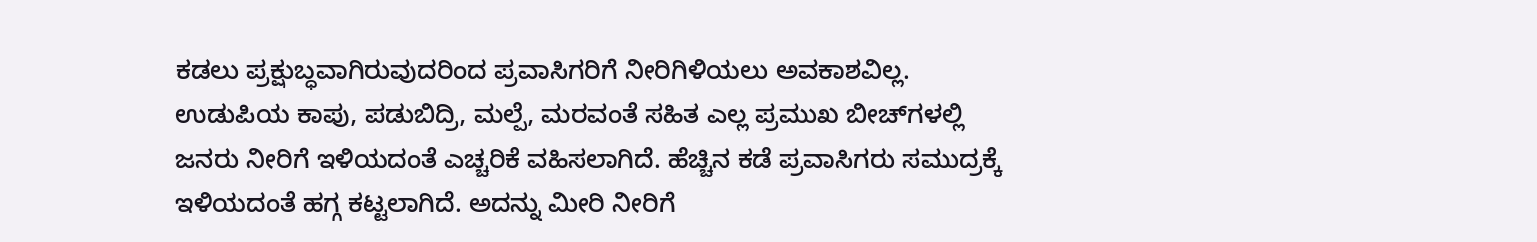ಕಡಲು ಪ್ರಕ್ಷುಬ್ಧವಾಗಿರುವುದರಿಂದ ಪ್ರವಾಸಿಗರಿಗೆ ನೀರಿಗಿಳಿಯಲು ಅವಕಾಶವಿಲ್ಲ. ಉಡುಪಿಯ ಕಾಪು, ಪಡುಬಿದ್ರಿ, ಮಲ್ಪೆ, ಮರವಂತೆ ಸಹಿತ ಎಲ್ಲ ಪ್ರಮುಖ ಬೀಚ್‌ಗಳಲ್ಲಿ ಜನರು ನೀರಿಗೆ ಇಳಿಯದಂತೆ ಎಚ್ಚರಿಕೆ ವಹಿಸಲಾಗಿದೆ. ಹೆಚ್ಚಿನ ಕಡೆ ಪ್ರವಾಸಿಗರು ಸಮುದ್ರಕ್ಕೆ ಇಳಿಯದಂತೆ ಹಗ್ಗ ಕಟ್ಟಲಾಗಿದೆ. ಅದನ್ನು ಮೀರಿ ನೀರಿಗೆ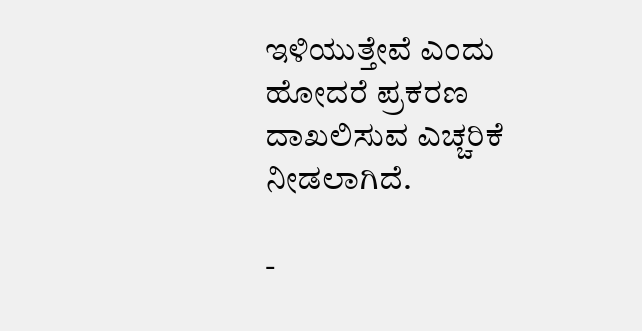ಇಳಿಯುತ್ತೇವೆ ಎಂದು ಹೋದರೆ ಪ್ರಕರಣ ದಾಖಲಿಸುವ ಎಚ್ಚರಿಕೆ ನೀಡಲಾಗಿದೆ.

-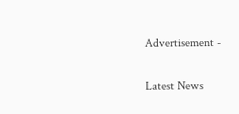Advertisement -

Latest News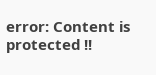error: Content is protected !!